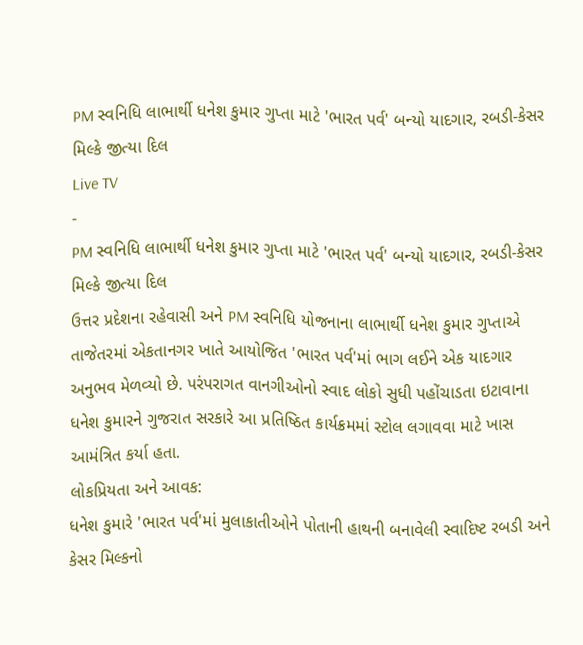PM સ્વનિધિ લાભાર્થી ધનેશ કુમાર ગુપ્તા માટે 'ભારત પર્વ' બન્યો યાદગાર, રબડી-કેસર મિલ્કે જીત્યા દિલ
Live TV
-
PM સ્વનિધિ લાભાર્થી ધનેશ કુમાર ગુપ્તા માટે 'ભારત પર્વ' બન્યો યાદગાર, રબડી-કેસર મિલ્કે જીત્યા દિલ
ઉત્તર પ્રદેશના રહેવાસી અને PM સ્વનિધિ યોજનાના લાભાર્થી ધનેશ કુમાર ગુપ્તાએ તાજેતરમાં એકતાનગર ખાતે આયોજિત 'ભારત પર્વ'માં ભાગ લઈને એક યાદગાર અનુભવ મેળવ્યો છે. પરંપરાગત વાનગીઓનો સ્વાદ લોકો સુધી પહોંચાડતા ઇટાવાના ધનેશ કુમારને ગુજરાત સરકારે આ પ્રતિષ્ઠિત કાર્યક્રમમાં સ્ટોલ લગાવવા માટે ખાસ આમંત્રિત કર્યા હતા.
લોકપ્રિયતા અને આવક:
ધનેશ કુમારે 'ભારત પર્વ'માં મુલાકાતીઓને પોતાની હાથની બનાવેલી સ્વાદિષ્ટ રબડી અને કેસર મિલ્કનો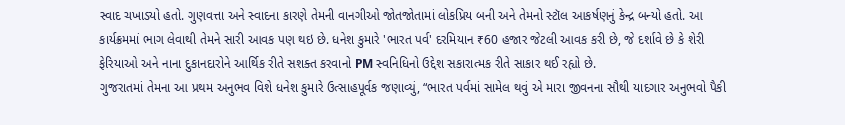સ્વાદ ચખાડ્યો હતો. ગુણવત્તા અને સ્વાદના કારણે તેમની વાનગીઓ જોતજોતામાં લોકપ્રિય બની અને તેમનો સ્ટૉલ આકર્ષણનું કેન્દ્ર બન્યો હતો. આ કાર્યક્રમમાં ભાગ લેવાથી તેમને સારી આવક પણ થઇ છે. ધનેશ કુમારે 'ભારત પર્વ' દરમિયાન ₹60 હજાર જેટલી આવક કરી છે, જે દર્શાવે છે કે શેરી ફેરિયાઓ અને નાના દુકાનદારોને આર્થિક રીતે સશક્ત કરવાનો PM સ્વનિધિનો ઉદ્દેશ સકારાત્મક રીતે સાકાર થઈ રહ્યો છે.
ગુજરાતમાં તેમના આ પ્રથમ અનુભવ વિશે ધનેશ કુમારે ઉત્સાહપૂર્વક જણાવ્યું, “ભારત પર્વમાં સામેલ થવું એ મારા જીવનના સૌથી યાદગાર અનુભવો પૈકી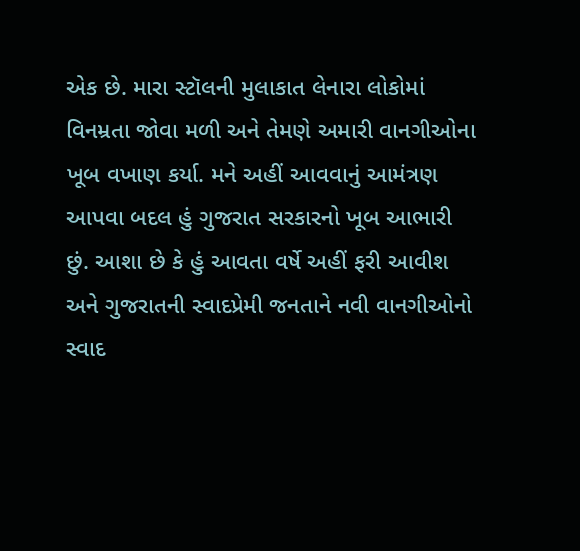એક છે. મારા સ્ટૉલની મુલાકાત લેનારા લોકોમાં વિનમ્રતા જોવા મળી અને તેમણે અમારી વાનગીઓના ખૂબ વખાણ કર્યા. મને અહીં આવવાનું આમંત્રણ આપવા બદલ હું ગુજરાત સરકારનો ખૂબ આભારી છું. આશા છે કે હું આવતા વર્ષે અહીં ફરી આવીશ અને ગુજરાતની સ્વાદપ્રેમી જનતાને નવી વાનગીઓનો સ્વાદ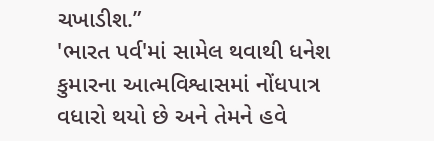ચખાડીશ.”
'ભારત પર્વ'માં સામેલ થવાથી ધનેશ કુમારના આત્મવિશ્વાસમાં નોંધપાત્ર વધારો થયો છે અને તેમને હવે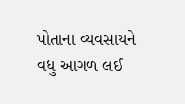પોતાના વ્યવસાયને વધુ આગળ લઈ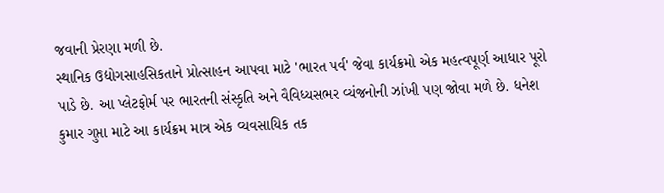જવાની પ્રેરણા મળી છે.
સ્થાનિક ઉદ્યોગસાહસિકતાને પ્રોત્સાહન આપવા માટે 'ભારત પર્વ' જેવા કાર્યક્રમો એક મહત્વપૂર્ણ આધાર પૂરો પાડે છે. આ પ્લેટફોર્મ પર ભારતની સંસ્કૃતિ અને વૈવિધ્યસભર વ્યંજનોની ઝાંખી પણ જોવા મળે છે. ધનેશ કુમાર ગુપ્તા માટે આ કાર્યક્રમ માત્ર એક વ્યવસાયિક તક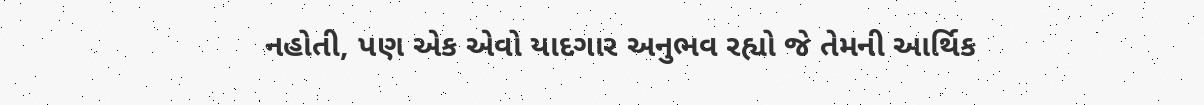નહોતી, પણ એક એવો યાદગાર અનુભવ રહ્યો જે તેમની આર્થિક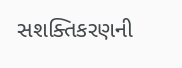સશક્તિકરણની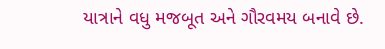યાત્રાને વધુ મજબૂત અને ગૌરવમય બનાવે છે.